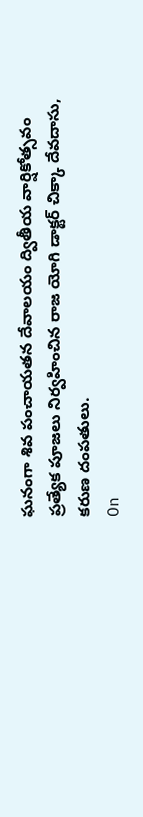ఘనంగా శివ పంచాయతన దేవాలయం ద్వితీయ వార్షికోత్సవం
ప్రత్యేక పూజలు నిర్వహించిన రాజ యోగి డాక్టర్ చిక్కా దేవదాసు, కరుణ దంపతులు.
On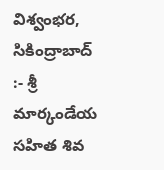విశ్వంభర, సికింద్రాబాద్ :- శ్రీ మార్కండేయ సహిత శివ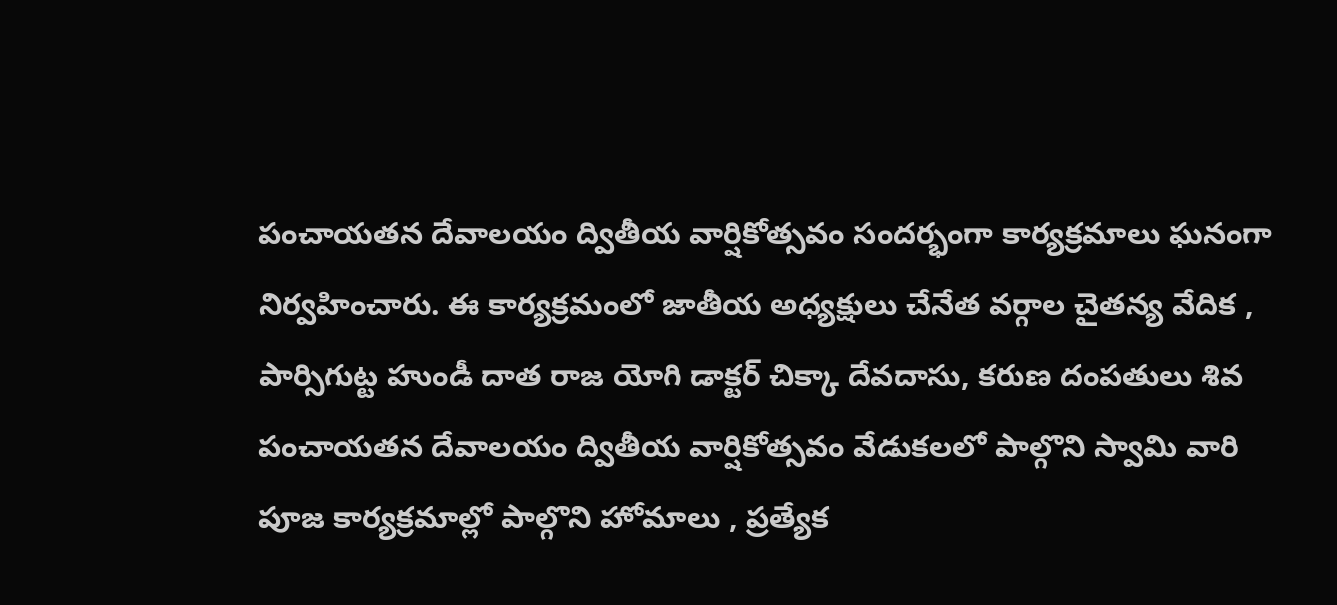పంచాయతన దేవాలయం ద్వితీయ వార్షికోత్సవం సందర్భంగా కార్యక్రమాలు ఘనంగా నిర్వహించారు. ఈ కార్యక్రమంలో జాతీయ అధ్యక్షులు చేనేత వర్గాల చైతన్య వేదిక , పార్సిగుట్ట హుండీ దాత రాజ యోగి డాక్టర్ చిక్కా దేవదాసు, కరుణ దంపతులు శివ పంచాయతన దేవాలయం ద్వితీయ వార్షికోత్సవం వేడుకలలో పాల్గొని స్వామి వారి పూజ కార్యక్రమాల్లో పాల్గొని హోమాలు , ప్రత్యేక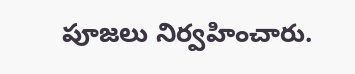పూజలు నిర్వహించారు.